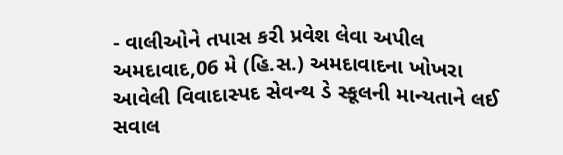- વાલીઓને તપાસ કરી પ્રવેશ લેવા અપીલ
અમદાવાદ,06 મે (હિ.સ.) અમદાવાદના ખોખરા આવેલી વિવાદાસ્પદ સેવન્થ ડે સ્કૂલની માન્યતાને લઈ સવાલ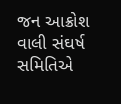જન આક્રોશ વાલી સંઘર્ષ સમિતિએ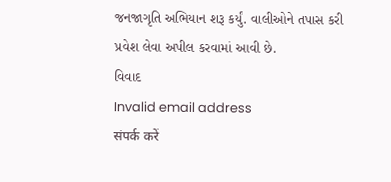જનજાગૃતિ અભિયાન શરૂ કર્યું. વાલીઓને તપાસ કરી પ્રવેશ લેવા અપીલ કરવામાં આવી છે.
વિવાદ
Invalid email address
संपर्क करें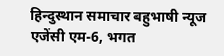हिन्दुस्थान समाचार बहुभाषी न्यूज एजेंसी एम-6, भगत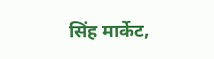सिंह मार्केट,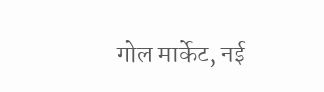गोल मार्केट, नई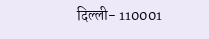दिल्ली- 110001